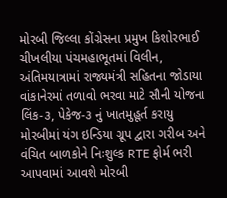મોરબી જિલ્લા કોંગ્રેસના પ્રમુખ કિશોરભાઈ ચીખલીયા પંચમહાભૂતમાં વિલીન, અંતિમયાત્રામાં રાજ્યમંત્રી સહિતના જોડાયા વાંકાનેરમાં તળાવો ભરવા માટે સૌની યોજના લિંક-૩, પેકેજ-૩ નું ખાતમુહૂર્ત કરાયુ મોરબીમાં યંગ ઇન્ડિયા ગ્રૂપ દ્વારા ગરીબ અને વંચિત બાળકોને નિઃશુલ્ક RTE ફોર્મ ભરી આપવામાં આવશે મોરબી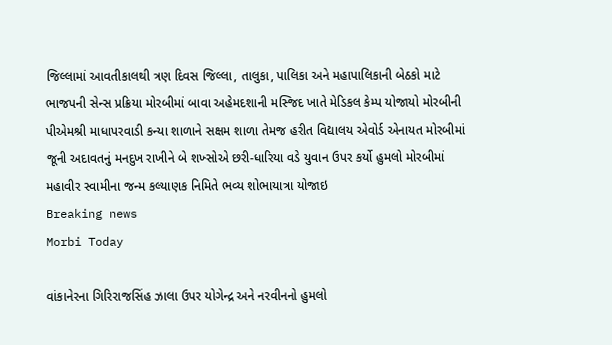જિલ્લામાં આવતીકાલથી ત્રણ દિવસ જિલ્લા, તાલુકા, પાલિકા અને મહાપાલિકાની બેઠકો માટે ભાજપની સેન્સ પ્રક્રિયા મોરબીમાં બાવા અહેમદશાની મસ્જિદ ખાતે મેડિકલ કેમ્પ યોજાયો મોરબીની પીએમશ્રી માધાપરવાડી કન્યા શાળાને સક્ષમ શાળા તેમજ હરીત વિદ્યાલય એવોર્ડ એનાયત મોરબીમાં જૂની અદાવતનું મનદુખ રાખીને બે શખ્સોએ છરી-ધારિયા વડે યુવાન ઉપર કર્યો હુમલો મોરબીમાં મહાવીર સ્વામીના જન્મ કલ્યાણક નિમિતે ભવ્ય શોભાયાત્રા યોજાઇ
Breaking news
Morbi Today

વાંકાનેરના ગિરિરાજસિંહ ઝાલા ઉપર યોગેન્દ્ર અને નરવીનનો હુમલો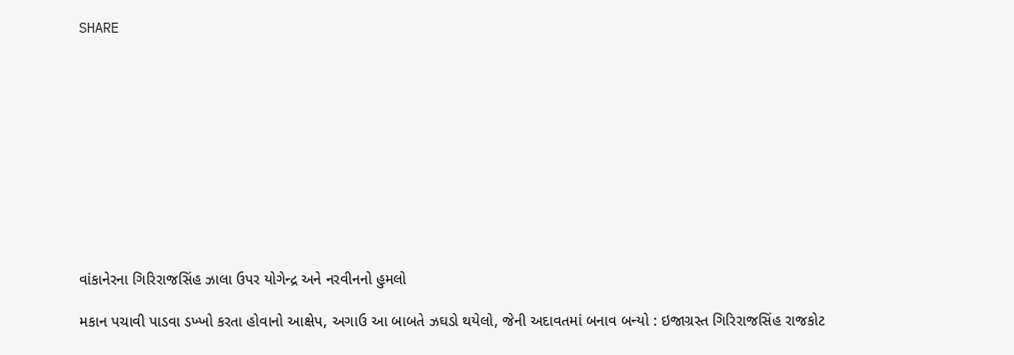SHARE











વાંકાનેરના ગિરિરાજસિંહ ઝાલા ઉપર યોગેન્દ્ર અને નરવીનનો હુમલો

મકાન પચાવી પાડવા ડખ્ખો કરતા હોવાનો આક્ષેપ, અગાઉ આ બાબતે ઝઘડો થયેલો, જેની અદાવતમાં બનાવ બન્યો : ઇજાગ્રસ્ત ગિરિરાજસિંહ રાજકોટ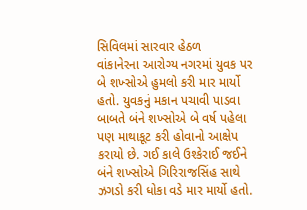સિવિલમાં સારવાર હેઠળ
વાંકાનેરના આરોગ્ય નગરમાં યુવક પર બે શખ્સોએ હુમલો કરી માર માર્યો હતો. યુવકનું મકાન પચાવી પાડવા બાબતે બંને શખ્સોએ બે વર્ષ પહેલા પણ માથાકૂટ કરી હોવાનો આક્ષેપ કરાયો છે. ગઈ કાલે ઉશ્કેરાઈ જઈને બંને શખ્સોએ ગિરિરાજસિંહ સાથે ઝગડો કરી ધોકા વડે માર માર્યો હતો.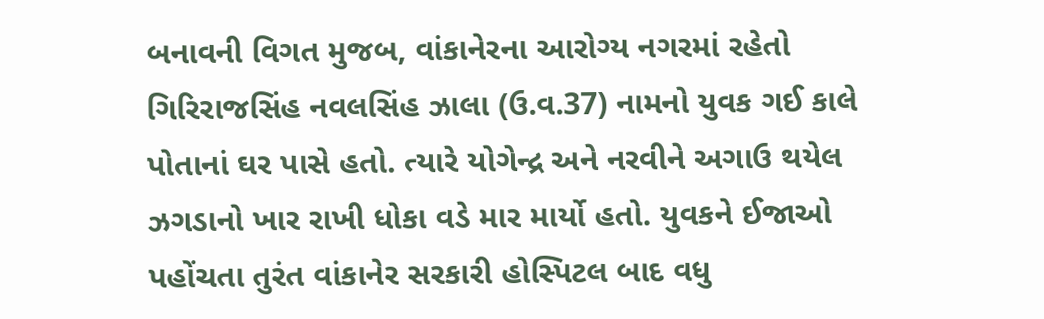બનાવની વિગત મુજબ, વાંકાનેરના આરોગ્ય નગરમાં રહેતો ગિરિરાજસિંહ નવલસિંહ ઝાલા (ઉ.વ.37) નામનો યુવક ગઈ કાલે પોતાનાં ઘર પાસે હતો. ત્યારે યોગેન્દ્ર અને નરવીને અગાઉ થયેલ ઝગડાનો ખાર રાખી ધોકા વડે માર માર્યો હતો. યુવકને ઈજાઓ પહોંચતા તુરંત વાંકાનેર સરકારી હોસ્પિટલ બાદ વધુ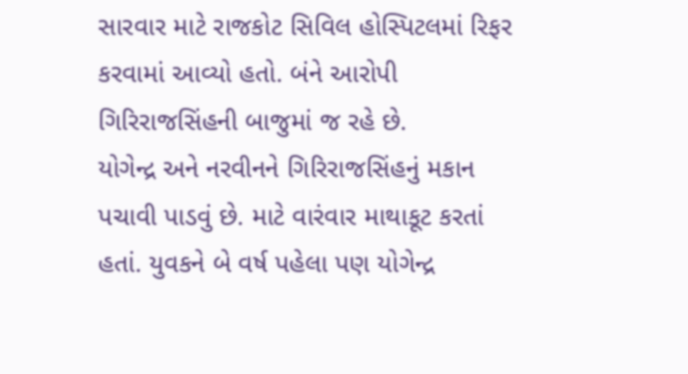સારવાર માટે રાજકોટ સિવિલ હોસ્પિટલમાં રિફર કરવામાં આવ્યો હતો. બંને આરોપી ગિરિરાજસિંહની બાજુમાં જ રહે છે.
યોગેન્દ્ર અને નરવીનને ગિરિરાજસિંહનું મકાન પચાવી પાડવું છે. માટે વારંવાર માથાકૂટ કરતાં હતાં. યુવકને બે વર્ષ પહેલા પણ યોગેન્દ્ર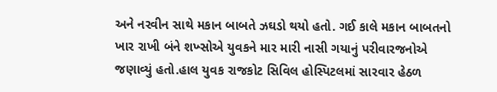અને નરવીન સાથે મકાન બાબતે ઝઘડો થયો હતો. ગઈ કાલે મકાન બાબતનો ખાર રાખી બંને શખ્સોએ યુવકને માર મારી નાસી ગયાનું પરીવારજનોએ જણાવ્યું હતો.હાલ યુવક રાજકોટ સિવિલ હોસ્પિટલમાં સારવાર હેઠળ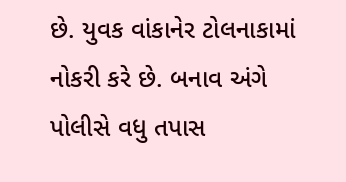છે. યુવક વાંકાનેર ટોલનાકામાં નોકરી કરે છે. બનાવ અંગે પોલીસે વધુ તપાસ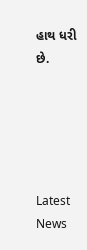હાથ ધરી છે.





Latest News